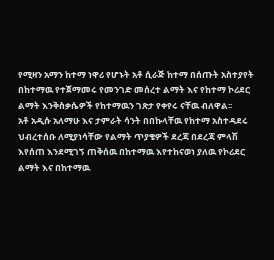የሚዛን አማን ከተማ ነዋሪ የሆኑት አቶ ሲራጅ ከተማ በሰጡት አስተያየት በከተማዉ የተጀማመሩ የመንገድ መሰረተ ልማት እና የከተማ ኮሪደር ልማት እንቅስቃሴዎች የከተማዉን ገጽታ የቀየሩ ናቸዉ ብለዋል፡፡
አቶ አዲሱ አለማሁ እና ታምራት ሳንት በበኩላቸዉ የከተማ አስተዳደሩ ህብረተሰቡ ለሚያነሳቸው የልማት ጥያቄዎች ደረጃ በደረጃ ምላሽ እየሰጠ እንደሚገኝ ጠቅሰዉ በከተማዉ እየተከናወነ ያለዉ የኮሪደር ልማት እና በከተማዉ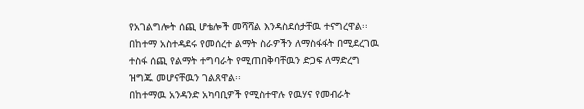የአገልግሎት ሰጪ ሆቴሎች መሻሻል እንዳስደሰታቸዉ ተናግረዋል፡፡
በከተማ አስተዳደሩ የመሰረተ ልማት ስራዎችን ለማስፋፋት በሚደረገዉ ተስፋ ሰጪ የልማት ተግባራት የሚጠበቅባቸዉን ድጋፍ ለማድረግ ዝግጁ መሆናቸዉን ገልጸዋል፡፡
በከተማዉ አንዳንድ አካባቢዎች የሚስተዋሉ የዉሃና የመብራት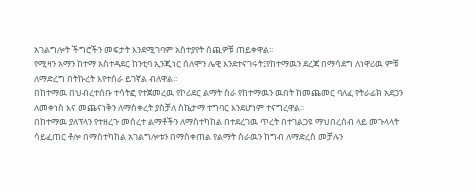አገልግሎት ችግሮችን መፍታት እንደሚገባም አስተያየት ሰጪዎቹ ጠይቀዋል፡፡
የሚዛን አማን ከተማ አስተዳደር ከንቲባ ኢንጂነር ሰለሞን ሌዊ እንደተናገሩት፤የከተማዉን ደረጃ በማሳደግ ለነዋሪዉ ምቹ ለማድረግ በትኩረት እየተሰራ ይገኛል ብለዋል፡፡
በከተማዉ በህብረተሰቡ ተሳትፎ የተጀመረዉ የኮሪደር ልማት ስራ የከተማዉን ዉበት ከመጨመር ባለፈ የትራፊክ አደጋን ለመቀነስ እና መጨናነቅን ለማስቀረት ያስቻለ ስኬታማ ተግባር እንደሆነም ተናግረዋል፡፡
በከተማዉ ያለፕላን የተዘረጉ መሰረተ ልማቶችን ለማስተካከል በተደረገዉ ጥረት በተገልጋዩ ማህበረሰብ ላይ መጉላላት ሳይፈጠር ቶሎ በማስተካከል አገልግሎቱን በማስቀጠል የልማት ስራዉን ከግብ ለማድረስ መቻሉን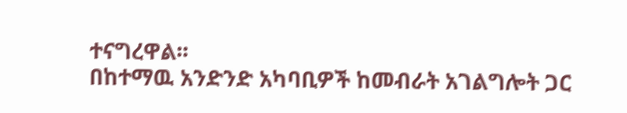ተናግረዋል፡፡
በከተማዉ አንድንድ አካባቢዎች ከመብራት አገልግሎት ጋር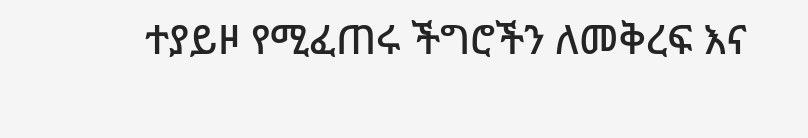ተያይዞ የሚፈጠሩ ችግሮችን ለመቅረፍ እና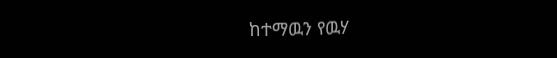ከተማዉን የዉሃ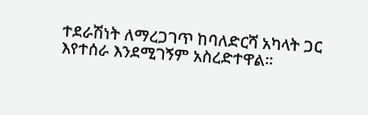ተደራሽነት ለማረጋገጥ ከባለድርሻ አካላት ጋር እየተሰራ እንደሚገኝም አስረድተዋል፡፡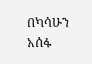በካሳሁን አሰፋ